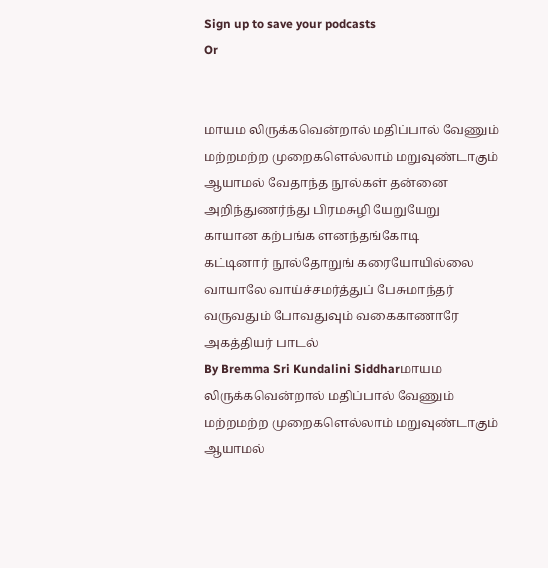Sign up to save your podcasts
Or


மாயம லிருக்கவென்றால் மதிப்பால் வேணும்
மற்றமற்ற முறைகளெல்லாம் மறுவுண்டாகும்
ஆயாமல் வேதாந்த நூல்கள் தன்னை
அறிந்துணர்ந்து பிரமசுழி யேறுயேறு
காயான கற்பங்க ளனந்தங்கோடி
கட்டினார் நூல்தோறுங் கரையோயில்லை
வாயாலே வாய்ச்சமர்த்துப் பேசுமாந்தர்
வருவதும் போவதுவும் வகைகாணாரே
அகத்தியர் பாடல்
By Bremma Sri Kundalini Siddharமாயம லிருக்கவென்றால் மதிப்பால் வேணும்
மற்றமற்ற முறைகளெல்லாம் மறுவுண்டாகும்
ஆயாமல்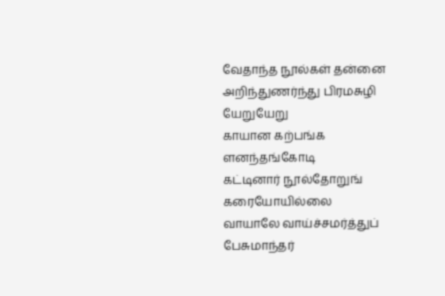வேதாந்த நூல்கள் தன்னை
அறிந்துணர்ந்து பிரமசுழி யேறுயேறு
காயான கற்பங்க ளனந்தங்கோடி
கட்டினார் நூல்தோறுங் கரையோயில்லை
வாயாலே வாய்ச்சமர்த்துப் பேசுமாந்தர்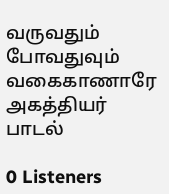வருவதும் போவதுவும் வகைகாணாரே
அகத்தியர் பாடல்

0 Listeners